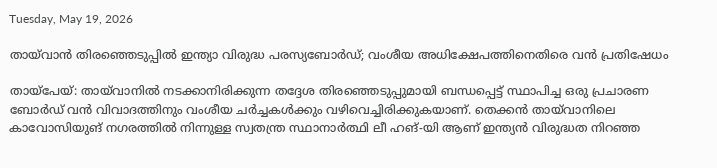Tuesday, May 19, 2026

തായ്‌വാൻ തിരഞ്ഞെടുപ്പിൽ ഇന്ത്യാ വിരുദ്ധ പരസ്യബോർഡ്; വംശീയ അധിക്ഷേപത്തിനെതിരെ വൻ പ്രതിഷേധം

തായ്‌പേയ്: തായ്‌വാനിൽ നടക്കാനിരിക്കുന്ന തദ്ദേശ തിരഞ്ഞെടുപ്പുമായി ബന്ധപ്പെട്ട് സ്ഥാപിച്ച ഒരു പ്രചാരണ ബോർഡ് വൻ വിവാദത്തിനും വംശീയ ചർച്ചകൾക്കും വഴിവെച്ചിരിക്കുകയാണ്. തെക്കൻ തായ്‌വാനിലെ കാവോസിയുങ് നഗരത്തിൽ നിന്നുള്ള സ്വതന്ത്ര സ്ഥാനാർത്ഥി ലീ ഹങ്-യി ആണ് ഇന്ത്യൻ വിരുദ്ധത നിറഞ്ഞ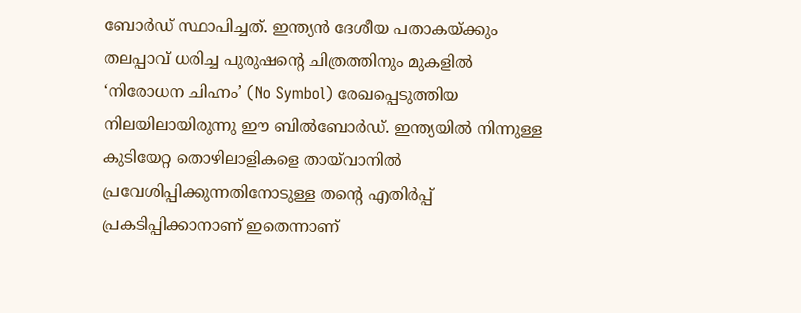ബോർഡ് സ്ഥാപിച്ചത്. ഇന്ത്യൻ ദേശീയ പതാകയ്ക്കും തലപ്പാവ് ധരിച്ച പുരുഷന്റെ ചിത്രത്തിനും മുകളിൽ ‘നിരോധന ചിഹ്നം’ (No Symbol) രേഖപ്പെടുത്തിയ നിലയിലായിരുന്നു ഈ ബിൽബോർഡ്. ഇന്ത്യയിൽ നിന്നുള്ള കുടിയേറ്റ തൊഴിലാളികളെ തായ്‌വാനിൽ പ്രവേശിപ്പിക്കുന്നതിനോടുള്ള തന്റെ എതിർപ്പ് പ്രകടിപ്പിക്കാനാണ് ഇതെന്നാണ്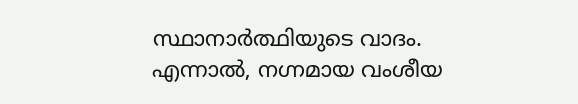സ്ഥാനാർത്ഥിയുടെ വാദം. എന്നാൽ, നഗ്നമായ വംശീയ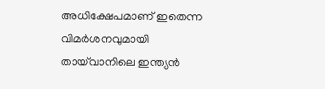അധിക്ഷേപമാണ് ഇതെന്ന വിമർശനവുമായി തായ്‌വാനിലെ ഇന്ത്യൻ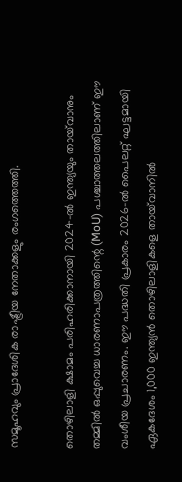സമൂഹവും പ്രാദേശിക രാഷ്ട്രീയ നേതാക്കളും രംഗത്തെത്തി.

തൊഴിലാളി ക്ഷാമം പരിഹരിക്കാനായി 2024-ൽ ഇന്ത്യയും തായ്‌വാനും തമ്മിൽ ഒപ്പുവെച്ച ധാരണാപത്രത്തിന്റെ (MoU) പശ്ചാത്തലത്തിലാണ് ഈ വംശീയ പ്രചാരണം. ഈ പദ്ധതി പ്രകാരം 2026-ൽ പൈലറ്റ് ഘട്ടമായി ഏകദേശം 1,000 ഇന്ത്യൻ തൊഴിലാളികളെ തായ്‌വാനിൽ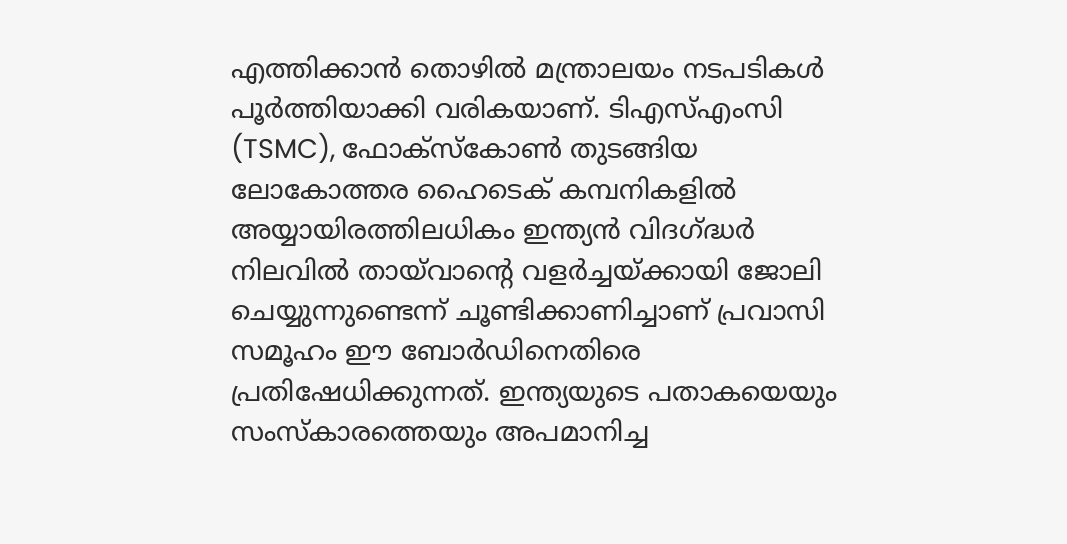എത്തിക്കാൻ തൊഴിൽ മന്ത്രാലയം നടപടികൾ പൂർത്തിയാക്കി വരികയാണ്. ടിഎസ്എംസി (TSMC), ഫോക്സ്കോൺ തുടങ്ങിയ ലോകോത്തര ഹൈടെക് കമ്പനികളിൽ അയ്യായിരത്തിലധികം ഇന്ത്യൻ വിദഗ്ദ്ധർ നിലവിൽ തായ്‌വാന്റെ വളർച്ചയ്ക്കായി ജോലി ചെയ്യുന്നുണ്ടെന്ന് ചൂണ്ടിക്കാണിച്ചാണ് പ്രവാസി സമൂഹം ഈ ബോർഡിനെതിരെ പ്രതിഷേധിക്കുന്നത്. ഇന്ത്യയുടെ പതാകയെയും സംസ്കാരത്തെയും അപമാനിച്ച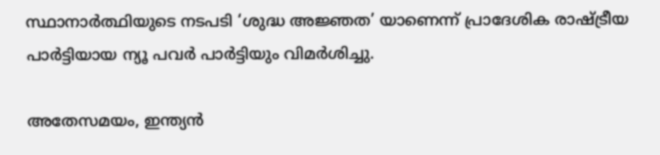സ്ഥാനാർത്ഥിയുടെ നടപടി ‘ശുദ്ധ അജ്ഞത’ യാണെന്ന് പ്രാദേശിക രാഷ്ട്രീയ പാർട്ടിയായ ന്യൂ പവർ പാർട്ടിയും വിമർശിച്ചു.

അതേസമയം, ഇന്ത്യൻ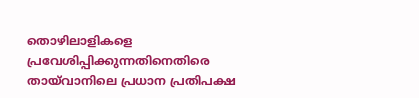തൊഴിലാളികളെ പ്രവേശിപ്പിക്കുന്നതിനെതിരെ തായ്‌വാനിലെ പ്രധാന പ്രതിപക്ഷ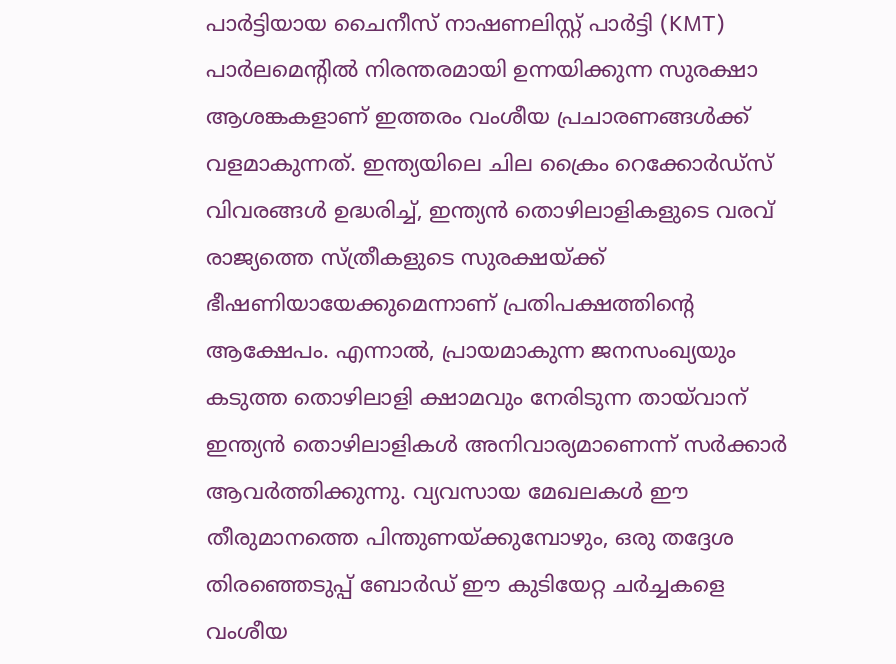പാർട്ടിയായ ചൈനീസ് നാഷണലിസ്റ്റ് പാർട്ടി (KMT) പാർലമെന്റിൽ നിരന്തരമായി ഉന്നയിക്കുന്ന സുരക്ഷാ ആശങ്കകളാണ് ഇത്തരം വംശീയ പ്രചാരണങ്ങൾക്ക് വളമാകുന്നത്. ഇന്ത്യയിലെ ചില ക്രൈം റെക്കോർഡ്സ് വിവരങ്ങൾ ഉദ്ധരിച്ച്, ഇന്ത്യൻ തൊഴിലാളികളുടെ വരവ് രാജ്യത്തെ സ്ത്രീകളുടെ സുരക്ഷയ്ക്ക് ഭീഷണിയായേക്കുമെന്നാണ് പ്രതിപക്ഷത്തിന്റെ ആക്ഷേപം. എന്നാൽ, പ്രായമാകുന്ന ജനസംഖ്യയും കടുത്ത തൊഴിലാളി ക്ഷാമവും നേരിടുന്ന തായ്‌വാന് ഇന്ത്യൻ തൊഴിലാളികൾ അനിവാര്യമാണെന്ന് സർക്കാർ ആവർത്തിക്കുന്നു. വ്യവസായ മേഖലകൾ ഈ തീരുമാനത്തെ പിന്തുണയ്ക്കുമ്പോഴും, ഒരു തദ്ദേശ തിരഞ്ഞെടുപ്പ് ബോർഡ് ഈ കുടിയേറ്റ ചർച്ചകളെ വംശീയ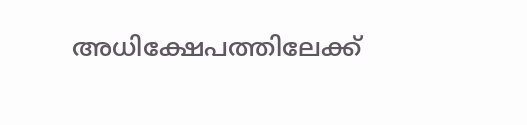അധിക്ഷേപത്തിലേക്ക്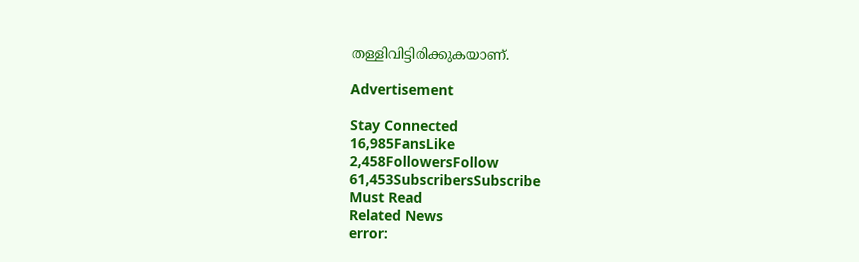തള്ളിവിട്ടിരിക്കുകയാണ്.

Advertisement

Stay Connected
16,985FansLike
2,458FollowersFollow
61,453SubscribersSubscribe
Must Read
Related News
error: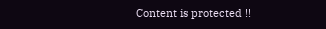Content is protected !!